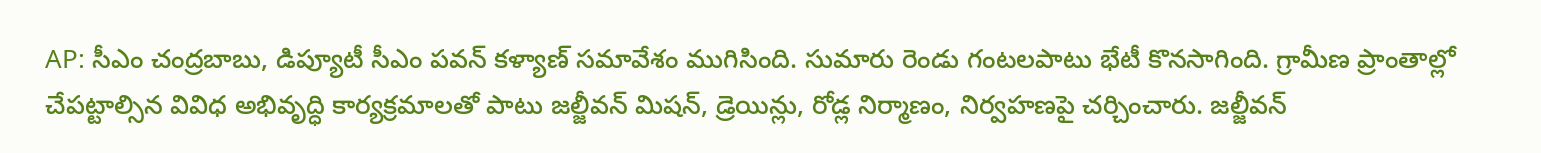AP: సీఎం చంద్రబాబు, డిప్యూటీ సీఎం పవన్ కళ్యాణ్ సమావేశం ముగిసింది. సుమారు రెండు గంటలపాటు భేటీ కొనసాగింది. గ్రామీణ ప్రాంతాల్లో చేపట్టాల్సిన వివిధ అభివృద్ధి కార్యక్రమాలతో పాటు జల్జీవన్ మిషన్, డ్రెయిన్లు, రోడ్ల నిర్మాణం, నిర్వహణపై చర్చించారు. జల్జీవన్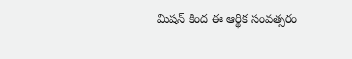మిషన్ కింద ఈ ఆర్థిక సంవత్సరం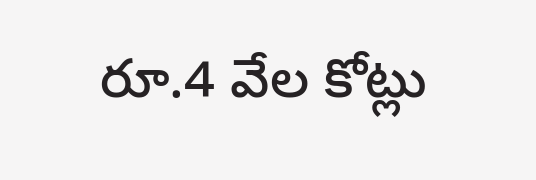రూ.4 వేల కోట్లు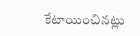కేటాయించినట్లు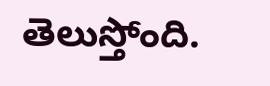తెలుస్తోంది.